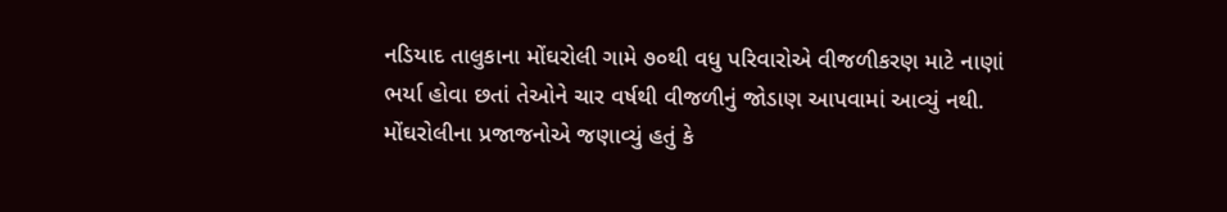નડિયાદ તાલુકાના મોંઘરોલી ગામે ૭૦થી વધુ પરિવારોએ વીજળીકરણ માટે નાણાં ભર્યા હોવા છતાં તેઓને ચાર વર્ષથી વીજળીનું જોડાણ આપવામાં આવ્યું નથી.
મોંઘરોલીના પ્રજાજનોએ જણાવ્યું હતું કે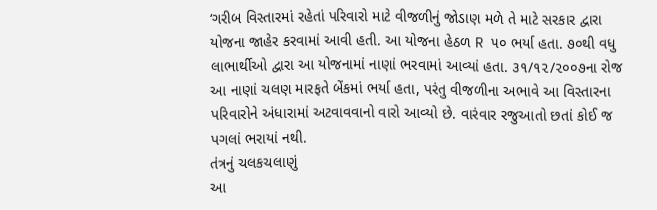‘ગરીબ વિસ્તારમાં રહેતાં પરિવારો માટે વીજળીનું જોડાણ મળે તે માટે સરકાર દ્વારા યોજના જાહેર કરવામાં આવી હતી. આ યોજના હેઠળ R ૫૦ ભર્યા હતા. ૭૦થી વધુ લાભાર્થીઓ દ્વારા આ યોજનામાં નાણાં ભરવામાં આવ્યાં હતા. ૩૧/૧૨/૨૦૦૭ના રોજ આ નાણાં ચલણ મારફતે બેંકમાં ભર્યા હતા, પરંતુ વીજળીના અભાવે આ વિસ્તારના પરિવારોને અંધારામાં અટવાવવાનો વારો આવ્યો છે. વારંવાર રજુઆતો છતાં કોઈ જ પગલાં ભરાયાં નથી.
તંત્રનું ચલકચલાણું
આ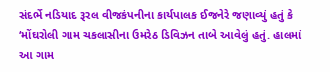સંદર્ભે નડિયાદ રૂરલ વીજકંપનીના કાર્યપાલક ઈજનેરે જણાવ્યું હતું કે ‘મોંઘરોલી ગામ ચકલાસીના ઉમરેઠ ડિવિઝન તાબે આવેલું હતું. હાલમાં આ ગામ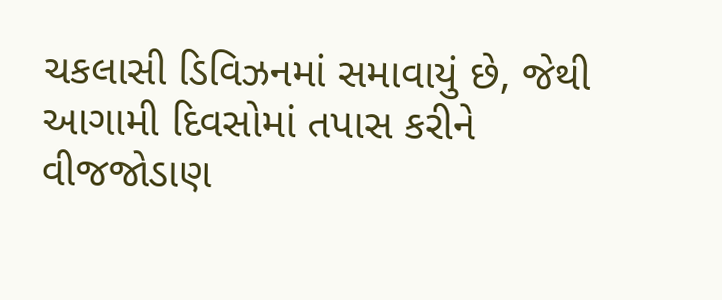ચકલાસી ડિવિઝનમાં સમાવાયું છે, જેથી આગામી દિવસોમાં તપાસ કરીને વીજજોડાણ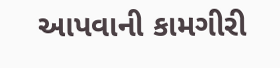આપવાની કામગીરી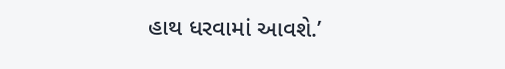હાથ ધરવામાં આવશે.’